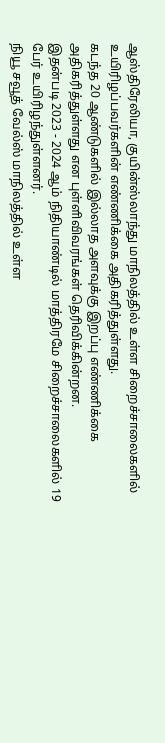ஆஸ்திரேலியா, குயின்ஸ்லாந்து மாநிலத்தில் உள்ள சிறைச்சாலைகளில் உயிரிழப்பவர்களின் எண்ணிக்கை அதிகரித்துள்ளது.
கடந்த 20 ஆண்டுகளில் இல்லாத அளவுக்கு இறப்பு எண்ணிக்கை அதிகரித்துள்ளது என புள்ளிவிவரங்கள் தெரிவிக்கின்றன.
இதன்படி 2023 - 2024 ஆம் நிதியாண்டில் மாத்திரமே சிறைச்சாலைகளில் 19 பேர் உயிரிழந்துள்ளனர்.
நியூ சவூத் வேல்ஸ் மாநிலத்தில் உள்ள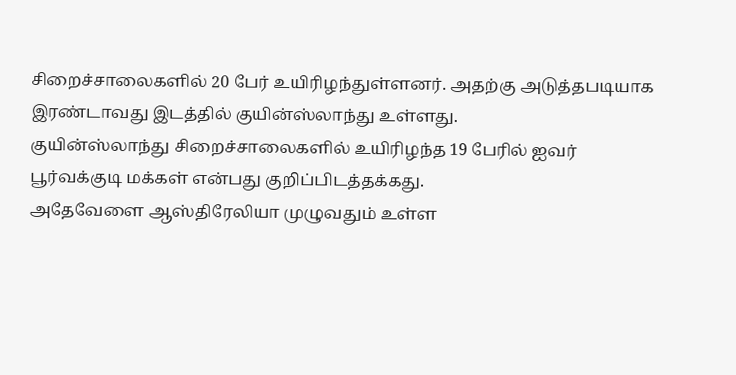சிறைச்சாலைகளில் 20 பேர் உயிரிழந்துள்ளனர். அதற்கு அடுத்தபடியாக இரண்டாவது இடத்தில் குயின்ஸ்லாந்து உள்ளது.
குயின்ஸ்லாந்து சிறைச்சாலைகளில் உயிரிழந்த 19 பேரில் ஐவர் பூர்வக்குடி மக்கள் என்பது குறிப்பிடத்தக்கது.
அதேவேளை ஆஸ்திரேலியா முழுவதும் உள்ள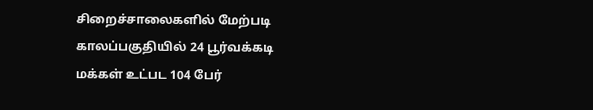சிறைச்சாலைகளில் மேற்படி காலப்பகுதியில் 24 பூர்வக்கடி மக்கள் உட்பட 104 பேர்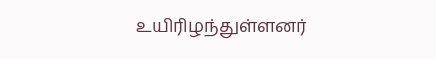உயிரிழந்துள்ளனர்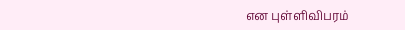என புள்ளிவிபரம்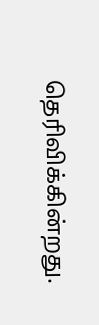தெரிவிக்கின்றது.